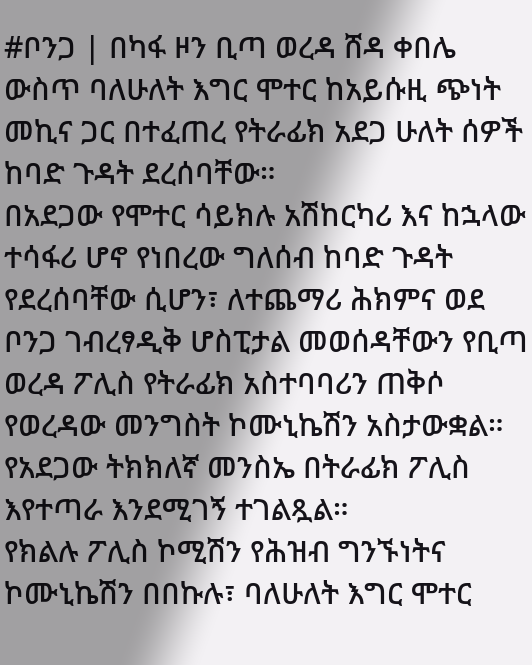#ቦንጋ | በካፋ ዞን ቢጣ ወረዳ ሸዳ ቀበሌ ውስጥ ባለሁለት እግር ሞተር ከአይሱዚ ጭነት መኪና ጋር በተፈጠረ የትራፊክ አደጋ ሁለት ሰዎች ከባድ ጉዳት ደረሰባቸው።
በአደጋው የሞተር ሳይክሉ አሽከርካሪ እና ከኋላው ተሳፋሪ ሆኖ የነበረው ግለሰብ ከባድ ጉዳት የደረሰባቸው ሲሆን፣ ለተጨማሪ ሕክምና ወደ ቦንጋ ገብረፃዲቅ ሆስፒታል መወሰዳቸውን የቢጣ ወረዳ ፖሊስ የትራፊክ አስተባባሪን ጠቅሶ የወረዳው መንግስት ኮሙኒኬሽን አስታውቋል።
የአደጋው ትክክለኛ መንስኤ በትራፊክ ፖሊስ እየተጣራ እንደሚገኝ ተገልጿል።
የክልሉ ፖሊስ ኮሚሽን የሕዝብ ግንኙነትና ኮሙኒኬሽን በበኩሉ፣ ባለሁለት እግር ሞተር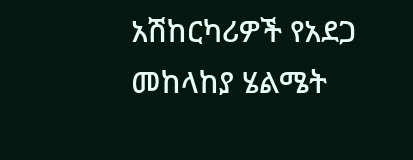አሽከርካሪዎች የአደጋ መከላከያ ሄልሜት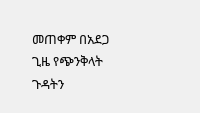መጠቀም በአደጋ ጊዜ የጭንቅላት ጉዳትን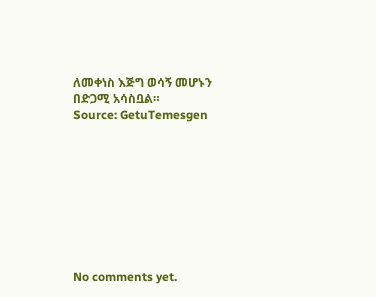ለመቀነስ እጅግ ወሳኝ መሆኑን በድጋሚ አሳስቧል።
Source: GetuTemesgen









No comments yet.